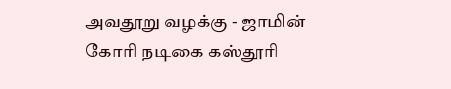அவதூறு வழக்கு - ஜாமின் கோரி நடிகை கஸ்தூரி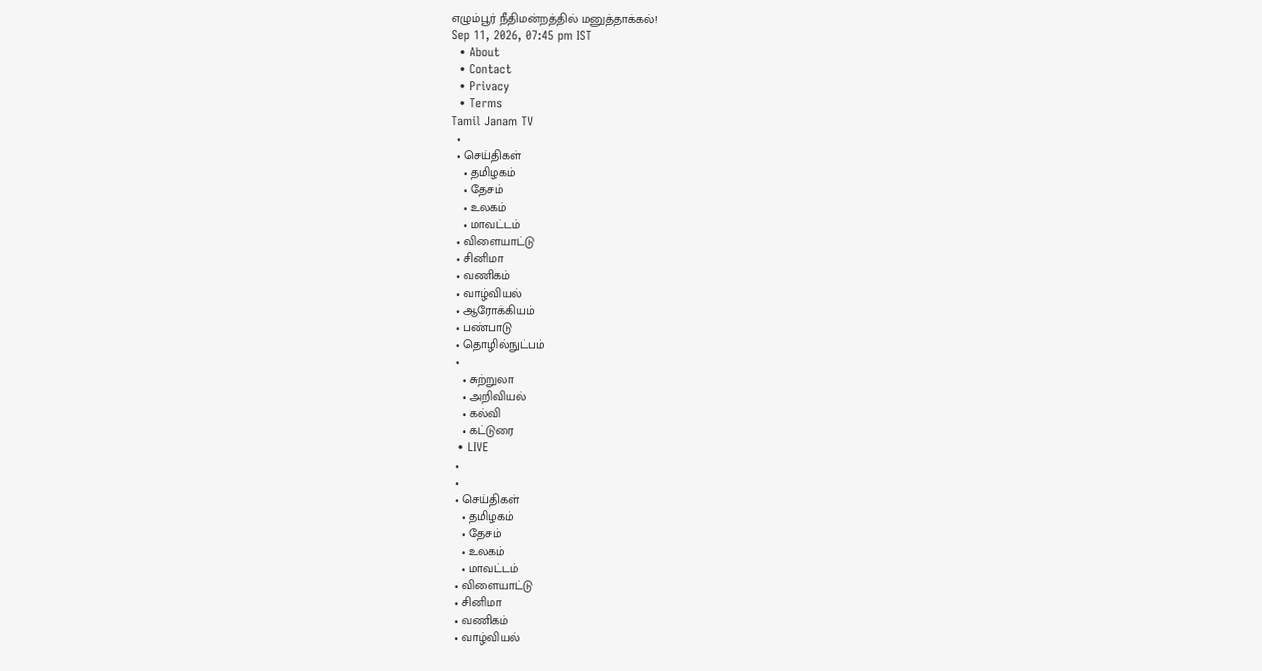எழும்பூர் நீதிமன்றத்தில் மனுத்தாக்கல்!
Sep 11, 2026, 07:45 pm IST
  • About
  • Contact
  • Privacy
  • Terms
Tamil Janam TV
  •
  • செய்திகள்
    • தமிழகம்
    • தேசம்
    • உலகம்
    • மாவட்டம்
  • விளையாட்டு
  • சினிமா
  • வணிகம்
  • வாழ்வியல்
  • ஆரோக்கியம்
  • பண்பாடு
  • தொழில்நுட்பம்
  •
    • சுற்றுலா
    • அறிவியல்
    • கல்வி
    • கட்டுரை
  • LIVE
  •
  •
  • செய்திகள்
    • தமிழகம்
    • தேசம்
    • உலகம்
    • மாவட்டம்
  • விளையாட்டு
  • சினிமா
  • வணிகம்
  • வாழ்வியல்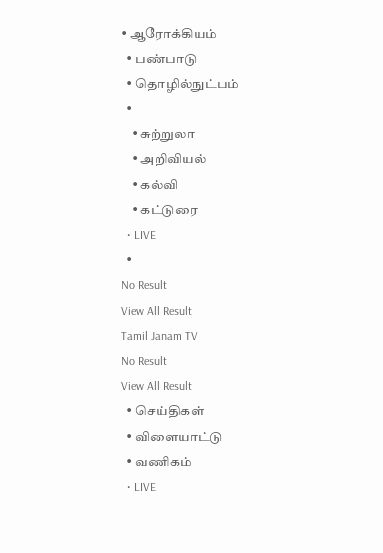• ஆரோக்கியம்
  • பண்பாடு
  • தொழில்நுட்பம்
  •
    • சுற்றுலா
    • அறிவியல்
    • கல்வி
    • கட்டுரை
  • LIVE
  •
No Result
View All Result
Tamil Janam TV
No Result
View All Result
  • செய்திகள்
  • விளையாட்டு
  • வணிகம்
  • LIVE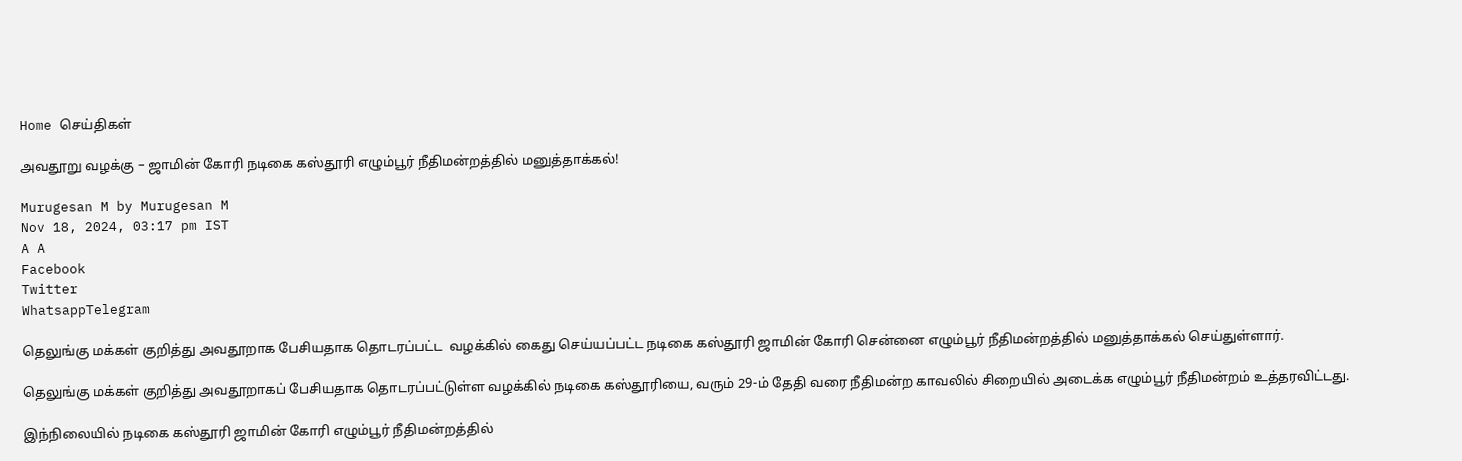Home செய்திகள்

அவதூறு வழக்கு – ஜாமின் கோரி நடிகை கஸ்தூரி எழும்பூர் நீதிமன்றத்தில் மனுத்தாக்கல்!

Murugesan M by Murugesan M
Nov 18, 2024, 03:17 pm IST
A A
Facebook
Twitter
WhatsappTelegram

தெலுங்கு மக்கள் குறித்து அவதூறாக பேசியதாக தொடரப்பட்ட  வழக்கில் கைது செய்யப்பட்ட நடிகை கஸ்தூரி ஜாமின் கோரி சென்னை எழும்பூர் நீதிமன்றத்தில் மனுத்தாக்கல் செய்துள்ளார்.

தெலுங்கு மக்கள் குறித்து அவதூறாகப் பேசியதாக தொடரப்பட்டுள்ள வழக்கில் நடிகை கஸ்தூரியை, வரும் 29-ம் தேதி வரை நீதிமன்ற காவலில் சிறையில் அடைக்க எழும்பூர் நீதிமன்றம் உத்தரவிட்டது.

இந்நிலையில் நடிகை கஸ்தூரி ஜாமின் கோரி எழும்பூர் நீதிமன்றத்தில்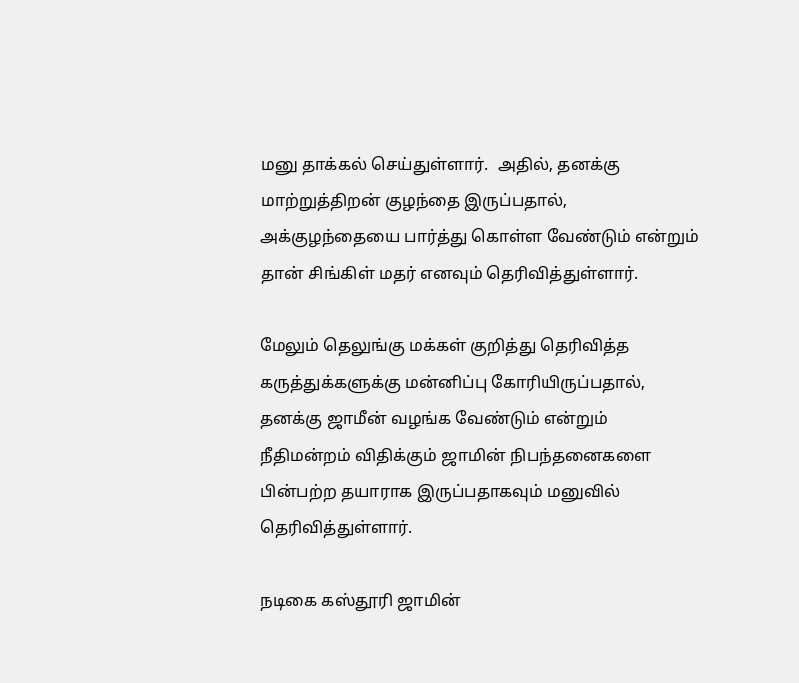மனு தாக்கல் செய்துள்ளார்.  அதில், தனக்கு மாற்றுத்திறன் குழந்தை இருப்பதால், அக்குழந்தையை பார்த்து கொள்ள வேண்டும் என்றும் தான் சிங்கிள் மதர் எனவும் தெரிவித்துள்ளார்.

மேலும் தெலுங்கு மக்கள் குறித்து தெரிவித்த கருத்துக்களுக்கு மன்னிப்பு கோரியிருப்பதால், தனக்கு ஜாமீன் வழங்க வேண்டும் என்றும்  நீதிமன்றம் விதிக்கும் ஜாமின் நிபந்தனைகளை பின்பற்ற தயாராக இருப்பதாகவும் மனுவில் தெரிவித்துள்ளார்.

நடிகை கஸ்தூரி ஜாமின்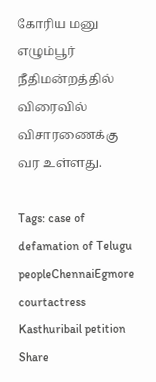கோரிய மனு எழும்பூர் நீதிமன்றத்தில் விரைவில் விசாரணைக்கு வர உள்ளது.

Tags: case of defamation of Telugu peopleChennaiEgmore courtactress Kasthuribail petition
Share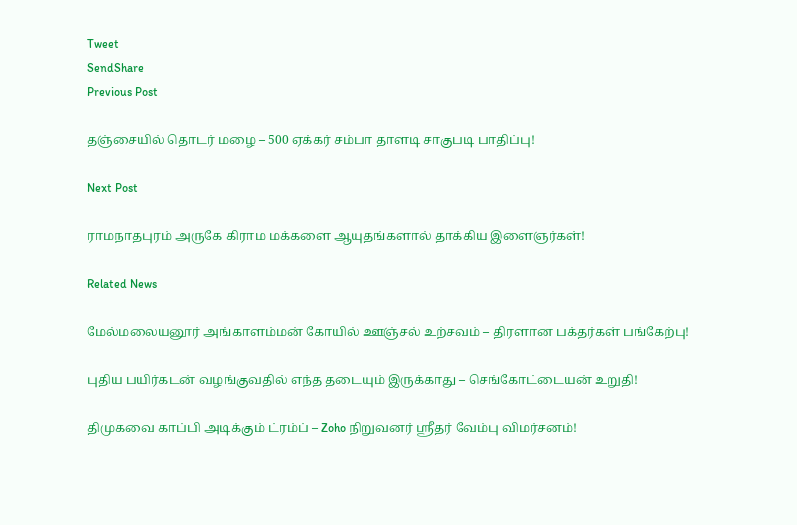Tweet
SendShare
Previous Post

தஞ்சையில் தொடர் மழை – 500 ஏக்கர் சம்பா தாளடி சாகுபடி பாதிப்பு!

Next Post

ராமநாதபுரம் அருகே கிராம மக்களை ஆயுதங்களால் தாக்கிய இளைஞர்கள்!

Related News

மேல்மலையனூர் அங்காளம்மன் கோயில் ஊஞ்சல் உற்சவம் – திரளான பக்தர்கள் பங்கேற்பு!

புதிய பயிர்கடன் வழங்குவதில் எந்த தடையும் இருக்காது – செங்கோட்டையன் உறுதி!

திமுகவை காப்பி அடிக்கும் ட்ரம்ப் – Zoho நிறுவனர் ஸ்ரீதர் வேம்பு விமர்சனம்!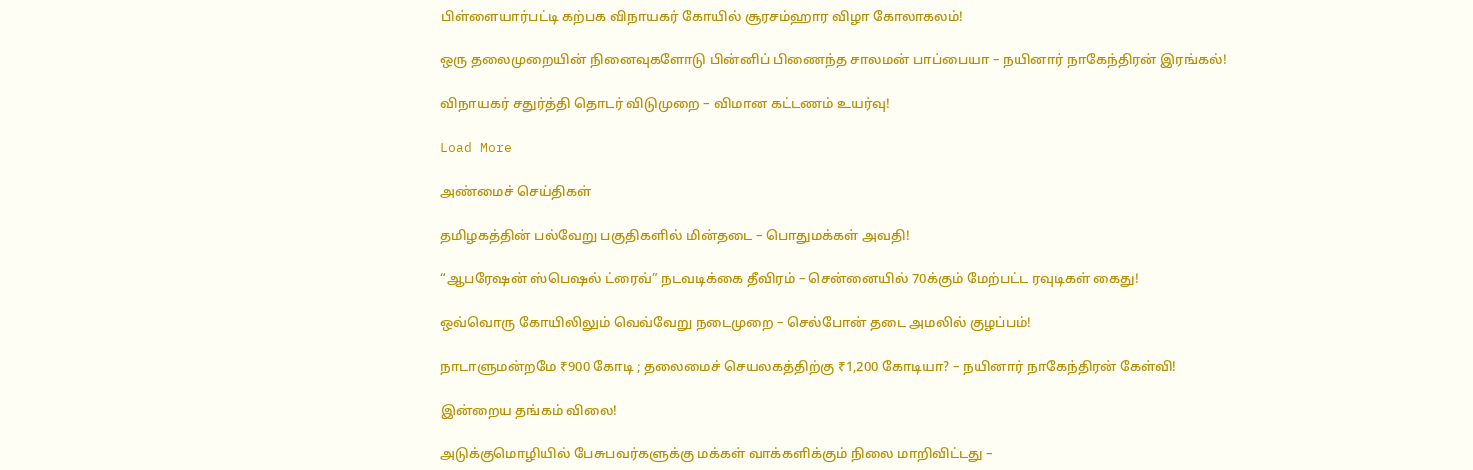பிள்ளையார்பட்டி கற்பக விநாயகர் கோயில் சூரசம்ஹார விழா கோலாகலம்!

ஒரு தலைமுறையின் நினைவுகளோடு பின்னிப் பிணைந்த சாலமன் பாப்பையா – நயினார் நாகேந்திரன் இரங்கல்!

விநாயகர் சதுர்த்தி தொடர் விடுமுறை – விமான கட்டணம் உயர்வு!

Load More

அண்மைச் செய்திகள்

தமிழகத்தின் பல்வேறு பகுதிகளில் மின்தடை – பொதுமக்கள் அவதி!

“ஆபரேஷன் ஸ்பெஷல் ட்ரைவ்” நடவடிக்கை தீவிரம் – சென்னையில் 70க்கும் மேற்பட்ட ரவுடிகள் கைது!

ஒவ்வொரு கோயிலிலும் வெவ்வேறு நடைமுறை – செல்போன் தடை அமலில் குழப்பம்!

நாடாளுமன்றமே ₹900 கோடி ; தலைமைச் செயலகத்திற்கு ₹1,200 கோடியா? – நயினார் நாகேந்திரன் கேள்வி!

இன்றைய தங்கம் விலை!

அடுக்குமொழியில் பேசுபவர்களுக்கு மக்கள் வாக்களிக்கும் நிலை மாறிவிட்டது –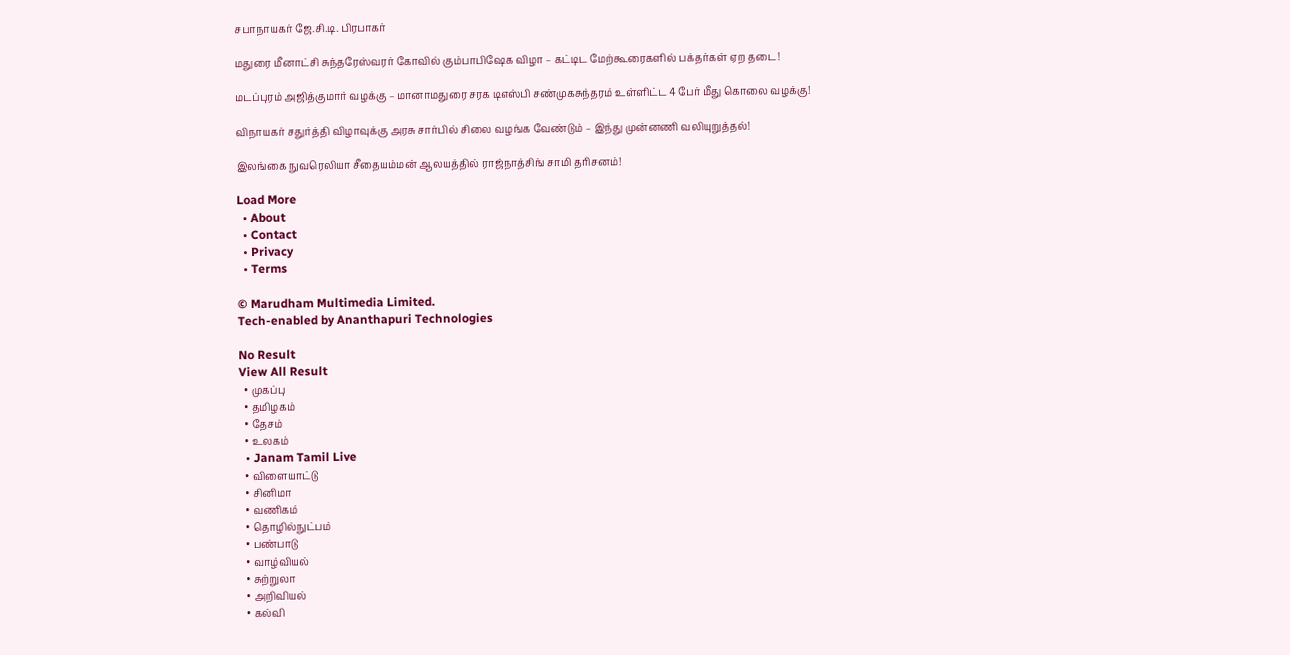சபாநாயகர் ஜே.சி.டி. பிரபாகர்

மதுரை மீனாட்சி சுந்தரேஸ்வரர் கோவில் கும்பாபிஷேக விழா – கட்டிட மேற்கூரைகளில் பக்தர்கள் ஏற தடை!

மடப்புரம் அஜித்குமார் வழக்கு – மானாமதுரை சரக டிஎஸ்பி சண்முகசுந்தரம் உள்ளிட்ட 4 பேர் மீது கொலை வழக்கு!

விநாயகர் சதுர்த்தி விழாவுக்கு அரசு சார்பில் சிலை வழங்க வேண்டும் – இந்து முன்னணி வலியுறுத்தல்!

இலங்கை நுவரெலியா சீதையம்மன் ஆலயத்தில் ராஜ்நாத்சிங் சாமி தரிசனம்!

Load More
  • About
  • Contact
  • Privacy
  • Terms

© Marudham Multimedia Limited.
Tech-enabled by Ananthapuri Technologies

No Result
View All Result
  • முகப்பு
  • தமிழகம்
  • தேசம்
  • உலகம்
  • Janam Tamil Live
  • விளையாட்டு
  • சினிமா
  • வணிகம்
  • தொழில்நுட்பம்
  • பண்பாடு
  • வாழ்வியல்
  • சுற்றுலா
  • அறிவியல்
  • கல்வி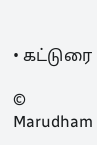• கட்டுரை

© Marudham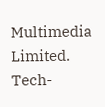Multimedia Limited.
Tech-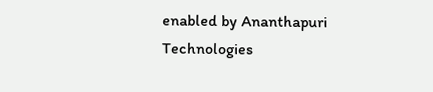enabled by Ananthapuri Technologies